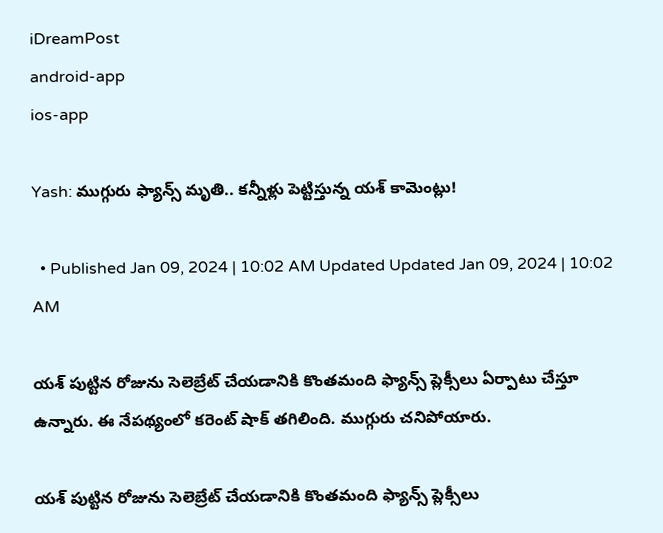iDreamPost
android-app
ios-app

Yash: ముగ్గురు ఫ్యాన్స్‌ మృతి.. కన్నీళ్లు పెట్టిస్తున్న యశ్‌ కామెంట్లు!

  • Published Jan 09, 2024 | 10:02 AM Updated Updated Jan 09, 2024 | 10:02 AM

యశ్‌ పుట్టిన రోజును సెలెబ్రేట్‌ చేయడానికి కొంతమంది ఫ్యాన్స్‌ ప్లెక్సీలు ఏర్పాటు చేస్తూ ఉన్నారు. ఈ నేపథ్యంలో కరెంట్‌ షాక్‌ తగిలింది. ముగ్గురు చనిపోయారు.

యశ్‌ పుట్టిన రోజును సెలెబ్రేట్‌ చేయడానికి కొంతమంది ఫ్యాన్స్‌ ప్లెక్సీలు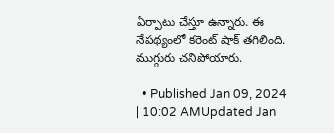ఏర్పాటు చేస్తూ ఉన్నారు. ఈ నేపథ్యంలో కరెంట్‌ షాక్‌ తగిలింది. ముగ్గురు చనిపోయారు.

  • Published Jan 09, 2024 | 10:02 AMUpdated Jan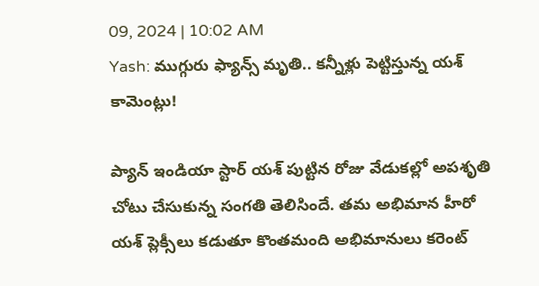09, 2024 | 10:02 AM
Yash: ముగ్గురు ఫ్యాన్స్‌ మృతి.. కన్నీళ్లు పెట్టిస్తున్న యశ్‌ కామెంట్లు!

ప్యాన్‌ ఇండియా స్టార్‌ యశ్‌ పుట్టిన రోజు వేడుకల్లో అపశృతి చోటు చేసుకున్న సంగతి తెలిసిందే. తమ అభిమాన హీరో యశ్‌ ప్లెక్సీలు కడుతూ కొంతమంది అభిమానులు కరెంట్‌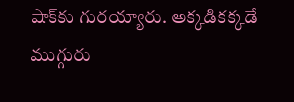షాక్‌కు గురయ్యారు. అక్కడికక్కడే ముగ్గురు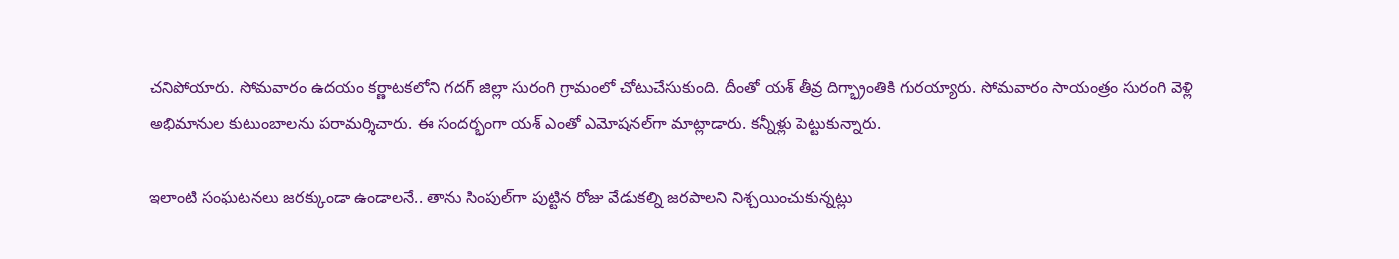చనిపోయారు. సోమవారం ఉదయం కర్ణాటకలోని గదగ్‌ జిల్లా సురంగి గ్రామంలో చోటుచేసుకుంది. దీంతో యశ్‌ తీవ్ర దిగ్భ్రాంతికి గురయ్యారు. సోమవారం సాయంత్రం సురంగి వెళ్లి అభిమానుల కుటుంబాలను పరామర్శిచారు. ఈ సందర్భంగా యశ్‌ ఎంతో ఎమోషనల్‌గా మాట్లాడారు. కన్నీళ్లు పెట్టుకున్నారు.

ఇలాంటి సంఘటనలు జరక్కుండా ఉండాలనే.. తాను సింపుల్‌గా పుట్టిన రోజు వేడుకల్ని జరపాలని నిశ్చయించుకున్నట్లు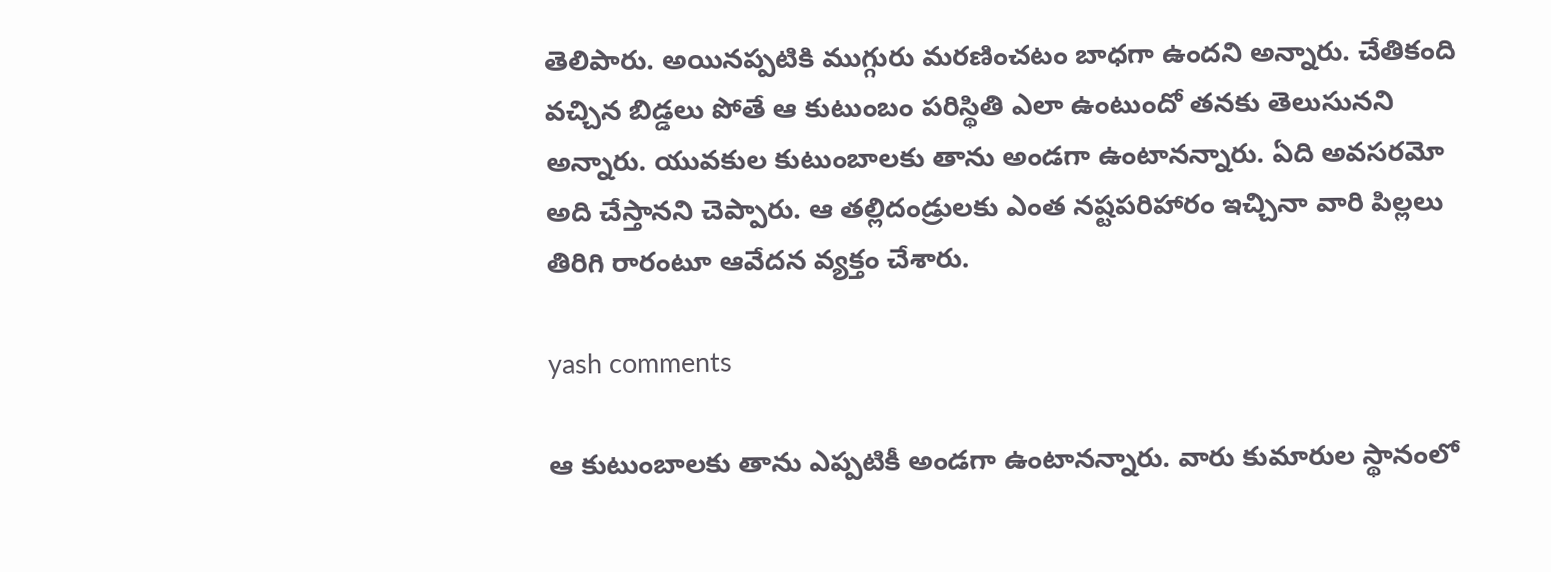తెలిపారు. అయినప్పటికి ముగ్గురు మరణించటం బాధగా ఉందని అన్నారు. చేతికంది వచ్చిన బిడ్డలు పోతే ఆ కుటుంబం పరిస్థితి ఎలా ఉంటుందో తనకు తెలుసునని అన్నారు. యువకుల కుటుంబాలకు తాను అండగా ఉంటానన్నారు. ఏది అవసరమో అది చేస్తానని చెప్పారు. ఆ తల్లిదండ్రులకు ఎంత నష్టపరిహారం ఇచ్చినా వారి పిల్లలు తిరిగి రారంటూ ఆవేదన వ్యక్తం చేశారు.

yash comments

ఆ కుటుంబాలకు తాను ఎప్పటికీ అండగా ఉంటానన్నారు. వారు కుమారుల స్థానంలో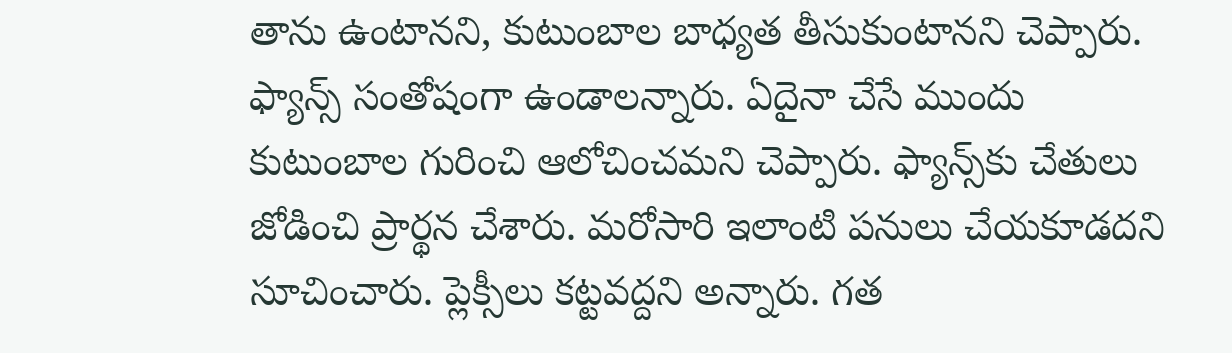తాను ఉంటానని, కుటుంబాల బాధ్యత తీసుకుంటానని చెప్పారు. ఫ్యాన్స్‌ సంతోషంగా ఉండాలన్నారు. ఏదైనా చేసే ముందు కుటుంబాల గురించి ఆలోచించమని చెప్పారు. ఫ్యాన్స్‌కు చేతులు జోడించి ప్రార్థన చేశారు. మరోసారి ఇలాంటి పనులు చేయకూడదని సూచించారు. ప్లెక్సీలు కట్టవద్దని అన్నారు. గత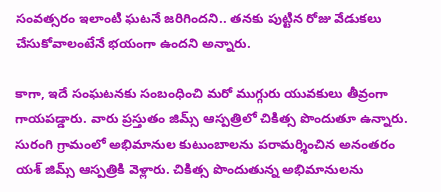సంవత్సరం ఇలాంటి ఘటనే జరిగిందని.. తనకు పుట్టిన రోజు వేడుకలు చేసుకోవాలంటేనే భయంగా ఉందని అన్నారు.

కాగా, ఇదే సంఘటనకు సంబంధించి మరో ముగ్గురు యువకులు తీవ్రంగా గాయపడ్డారు. వారు ప్రస్తుతం జిమ్స్‌ ఆస్పత్రిలో చికిత్స పొందుతూ ఉన్నారు. సురంగి గ్రామంలో అభిమానుల కుటుంబాలను పరామర్శించిన అనంతరం యశ్‌ జిమ్స్‌ ఆస్పత్రికి వెళ్లారు. చికిత్స పొందుతున్న అభిమానులను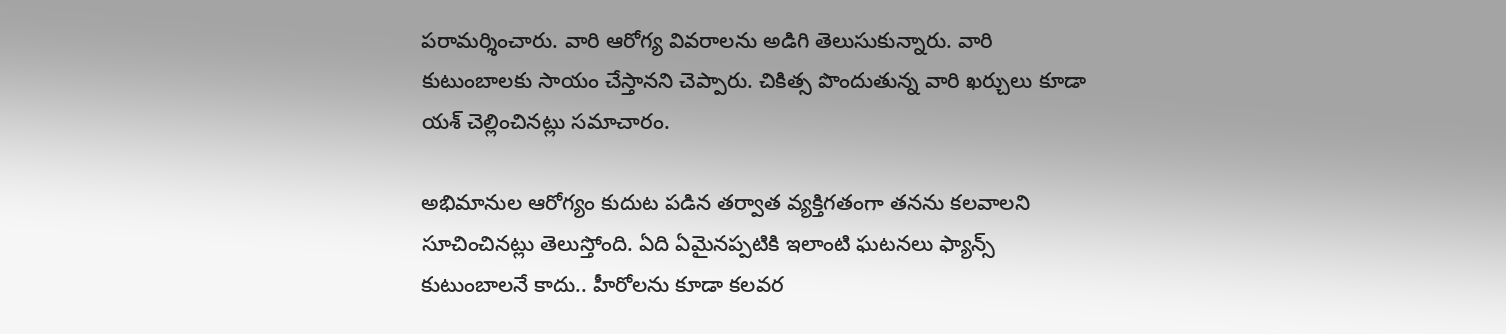పరామర్శించారు. వారి ఆరోగ్య వివరాలను అడిగి తెలుసుకున్నారు. వారి కుటుంబాలకు సాయం చేస్తానని చెప్పారు. చికిత్స పొందుతున్న వారి ఖర్చులు కూడా యశ్‌ చెల్లించినట్లు సమాచారం.

అభిమానుల ఆరోగ్యం కుదుట పడిన తర్వాత వ్యక్తిగతంగా తనను కలవాలని సూచించినట్లు తెలుస్తోంది. ఏది ఏమైనప్పటికి ఇలాంటి ఘటనలు ఫ్యాన్స్‌ కుటుంబాలనే కాదు.. హీరోలను కూడా కలవర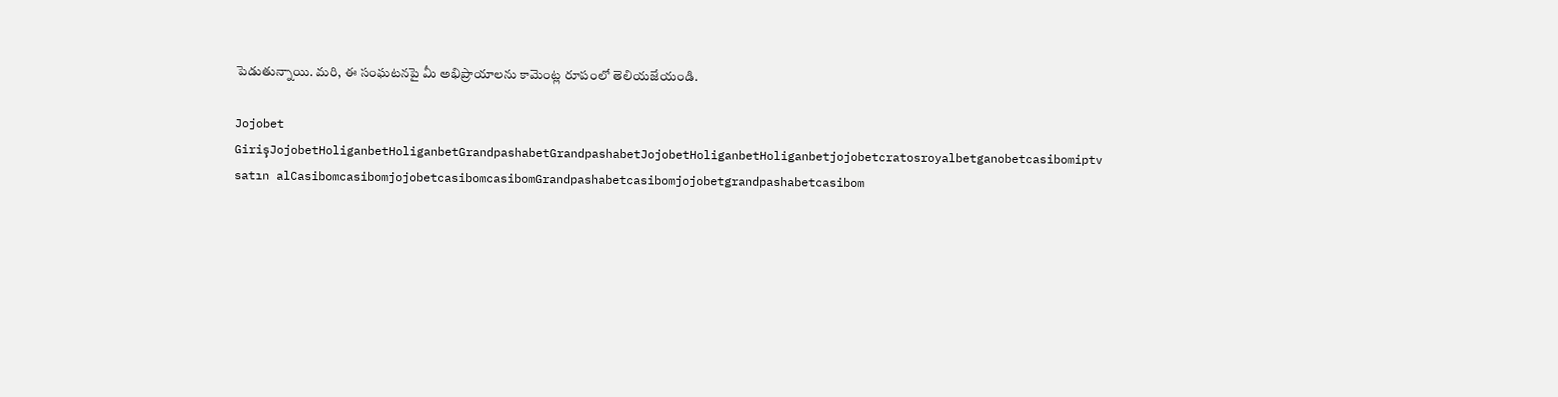పెడుతున్నాయి. మరి, ఈ సంఘటనపై మీ అభిప్రాయాలను కామెంట్ల రూపంలో తెలియజేయండి.

Jojobet GirişJojobetHoliganbetHoliganbetGrandpashabetGrandpashabetJojobetHoliganbetHoliganbetjojobetcratosroyalbetganobetcasibomiptv satın alCasibomcasibomjojobetcasibomcasibomGrandpashabetcasibomjojobetgrandpashabetcasibom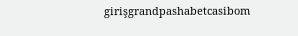girişgrandpashabetcasibom